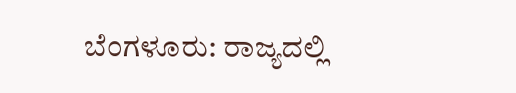ಬೆಂಗಳೂರು: ರಾಜ್ಯದಲ್ಲಿ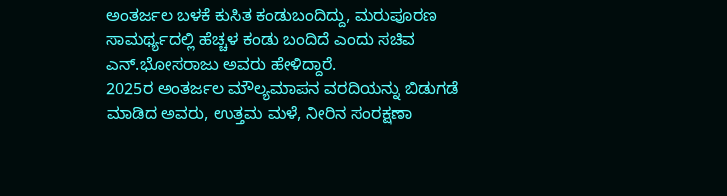ಅಂತರ್ಜಲ ಬಳಕೆ ಕುಸಿತ ಕಂಡುಬಂದಿದ್ದು, ಮರುಪೂರಣ ಸಾಮರ್ಥ್ಯದಲ್ಲಿ ಹೆಚ್ಚಳ ಕಂಡು ಬಂದಿದೆ ಎಂದು ಸಚಿವ ಎನ್.ಭೋಸರಾಜು ಅವರು ಹೇಳಿದ್ದಾರೆ.
2025ರ ಅಂತರ್ಜಲ ಮೌಲ್ಯಮಾಪನ ವರದಿಯನ್ನು ಬಿಡುಗಡೆ ಮಾಡಿದ ಅವರು, ಉತ್ತಮ ಮಳೆ, ನೀರಿನ ಸಂರಕ್ಷಣಾ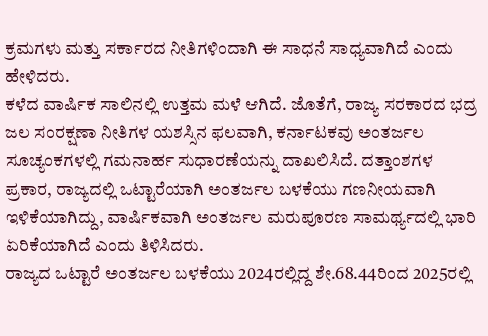ಕ್ರಮಗಳು ಮತ್ತು ಸರ್ಕಾರದ ನೀತಿಗಳಿಂದಾಗಿ ಈ ಸಾಧನೆ ಸಾಧ್ಯವಾಗಿದೆ ಎಂದು ಹೇಳಿದರು.
ಕಳೆದ ವಾರ್ಷಿಕ ಸಾಲಿನಲ್ಲಿ ಉತ್ತಮ ಮಳೆ ಆಗಿದೆ. ಜೊತೆಗೆ, ರಾಜ್ಯ ಸರಕಾರದ ಭದ್ರ ಜಲ ಸಂರಕ್ಷಣಾ ನೀತಿಗಳ ಯಶಸ್ಸಿನ ಫಲವಾಗಿ, ಕರ್ನಾಟಕವು ಅಂತರ್ಜಲ ಸೂಚ್ಯಂಕಗಳಲ್ಲಿ ಗಮನಾರ್ಹ ಸುಧಾರಣೆಯನ್ನು ದಾಖಲಿಸಿದೆ. ದತ್ತಾಂಶಗಳ ಪ್ರಕಾರ, ರಾಜ್ಯದಲ್ಲಿ ಒಟ್ಟಾರೆಯಾಗಿ ಅಂತರ್ಜಲ ಬಳಕೆಯು ಗಣನೀಯವಾಗಿ ಇಳಿಕೆಯಾಗಿದ್ದು, ವಾರ್ಷಿಕವಾಗಿ ಅಂತರ್ಜಲ ಮರುಪೂರಣ ಸಾಮರ್ಥ್ಯದಲ್ಲಿ ಭಾರಿ ಏರಿಕೆಯಾಗಿದೆ ಎಂದು ತಿಳಿಸಿದರು.
ರಾಜ್ಯದ ಒಟ್ಟಾರೆ ಅಂತರ್ಜಲ ಬಳಕೆಯು 2024ರಲ್ಲಿದ್ದ ಶೇ.68.44ರಿಂದ 2025ರಲ್ಲಿ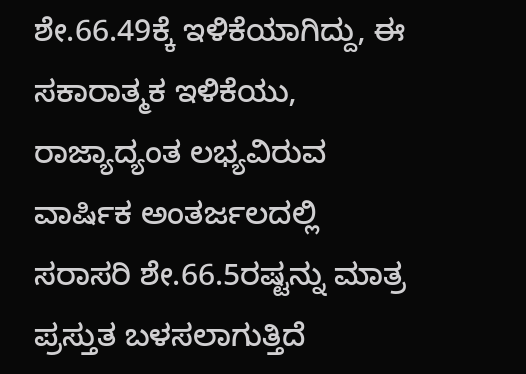ಶೇ.66.49ಕ್ಕೆ ಇಳಿಕೆಯಾಗಿದ್ದು, ಈ ಸಕಾರಾತ್ಮಕ ಇಳಿಕೆಯು, ರಾಜ್ಯಾದ್ಯಂತ ಲಭ್ಯವಿರುವ ವಾರ್ಷಿಕ ಅಂತರ್ಜಲದಲ್ಲಿ ಸರಾಸರಿ ಶೇ.66.5ರಷ್ಟನ್ನು ಮಾತ್ರ ಪ್ರಸ್ತುತ ಬಳಸಲಾಗುತ್ತಿದೆ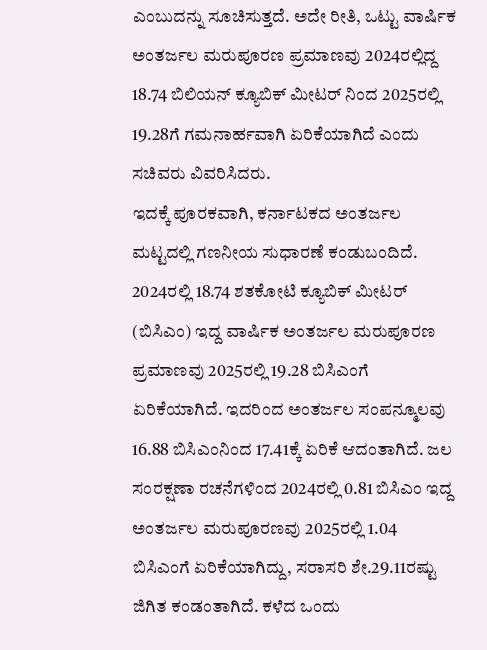ಎಂಬುದನ್ನು ಸೂಚಿಸುತ್ತದೆ. ಅದೇ ರೀತಿ, ಒಟ್ಟು ವಾರ್ಷಿಕ ಅಂತರ್ಜಲ ಮರುಪೂರಣ ಪ್ರಮಾಣವು 2024ರಲ್ಲಿದ್ದ 18.74 ಬಿಲಿಯನ್ ಕ್ಯೂಬಿಕ್ ಮೀಟರ್ ನಿಂದ 2025ರಲ್ಲಿ 19.28ಗೆ ಗಮನಾರ್ಹವಾಗಿ ಏರಿಕೆಯಾಗಿದೆ ಎಂದು ಸಚಿವರು ವಿವರಿಸಿದರು.
ಇದಕ್ಕೆ ಪೂರಕವಾಗಿ, ಕರ್ನಾಟಕದ ಅಂತರ್ಜಲ ಮಟ್ಟದಲ್ಲಿ ಗಣನೀಯ ಸುಧಾರಣೆ ಕಂಡುಬಂದಿದೆ. 2024ರಲ್ಲಿ 18.74 ಶತಕೋಟಿ ಕ್ಯೂಬಿಕ್ ಮೀಟರ್ (ಬಿಸಿಎಂ) ಇದ್ದ ವಾರ್ಷಿಕ ಅಂತರ್ಜಲ ಮರುಪೂರಣ ಪ್ರಮಾಣವು 2025ರಲ್ಲಿ 19.28 ಬಿಸಿಎಂಗೆ ಏರಿಕೆಯಾಗಿದೆ. ಇದರಿಂದ ಅಂತರ್ಜಲ ಸಂಪನ್ಮೂಲವು 16.88 ಬಿಸಿಎಂನಿಂದ 17.41ಕ್ಕೆ ಏರಿಕೆ ಆದಂತಾಗಿದೆ. ಜಲ ಸಂರಕ್ಷಣಾ ರಚನೆಗಳಿಂದ 2024ರಲ್ಲಿ 0.81 ಬಿಸಿಎಂ ಇದ್ದ ಅಂತರ್ಜಲ ಮರುಪೂರಣವು 2025ರಲ್ಲಿ 1.04 ಬಿಸಿಎಂಗೆ ಏರಿಕೆಯಾಗಿದ್ದು, ಸರಾಸರಿ ಶೇ.29.11ರಷ್ಟು ಜಿಗಿತ ಕಂಡಂತಾಗಿದೆ. ಕಳೆದ ಒಂದು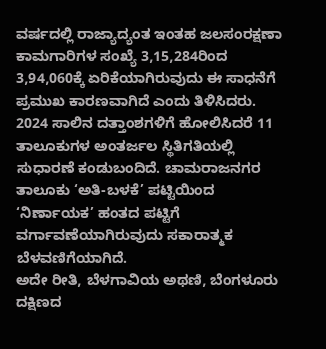ವರ್ಷದಲ್ಲಿ ರಾಜ್ಯಾದ್ಯಂತ ಇಂತಹ ಜಲಸಂರಕ್ಷಣಾ ಕಾಮಗಾರಿಗಳ ಸಂಖ್ಯೆ 3,15,284ರಿಂದ 3,94,060ಕ್ಕೆ ಏರಿಕೆಯಾಗಿರುವುದು ಈ ಸಾಧನೆಗೆ ಪ್ರಮುಖ ಕಾರಣವಾಗಿದೆ ಎಂದು ತಿಳಿಸಿದರು.
2024 ಸಾಲಿನ ದತ್ತಾಂಶಗಳಿಗೆ ಹೋಲಿಸಿದರೆ 11 ತಾಲೂಕುಗಳ ಅಂತರ್ಜಲ ಸ್ಥಿತಿಗತಿಯಲ್ಲಿ ಸುಧಾರಣೆ ಕಂಡುಬಂದಿದೆ. ಚಾಮರಾಜನಗರ ತಾಲೂಕು ‘ಅತಿ-ಬಳಕೆ’ ಪಟ್ಟಿಯಿಂದ ‘ನಿರ್ಣಾಯಕ’ ಹಂತದ ಪಟ್ಟಿಗೆ ವರ್ಗಾವಣೆಯಾಗಿರುವುದು ಸಕಾರಾತ್ಮಕ ಬೆಳವಣಿಗೆಯಾಗಿದೆ.
ಅದೇ ರೀತಿ, ಬೆಳಗಾವಿಯ ಅಥಣಿ, ಬೆಂಗಳೂರು ದಕ್ಷಿಣದ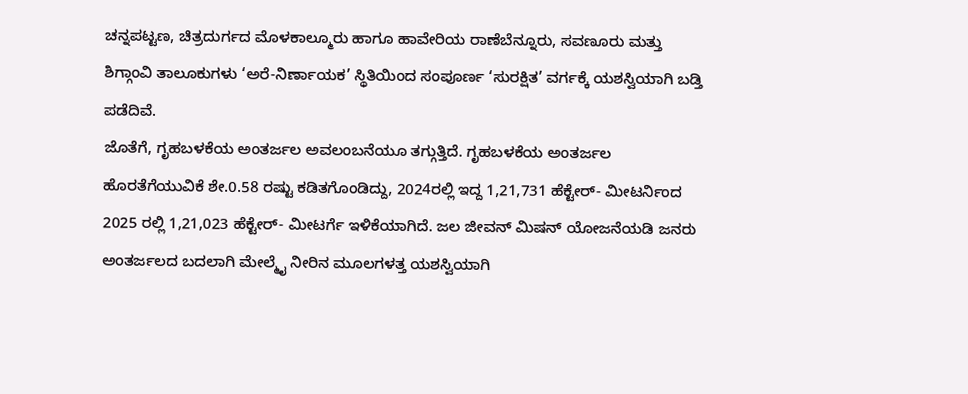ಚನ್ನಪಟ್ಟಣ, ಚಿತ್ರದುರ್ಗದ ಮೊಳಕಾಲ್ಮೂರು ಹಾಗೂ ಹಾವೇರಿಯ ರಾಣೆಬೆನ್ನೂರು, ಸವಣೂರು ಮತ್ತು ಶಿಗ್ಗಾಂವಿ ತಾಲೂಕುಗಳು ‘ಅರೆ-ನಿರ್ಣಾಯಕ’ ಸ್ಥಿತಿಯಿಂದ ಸಂಪೂರ್ಣ ‘ಸುರಕ್ಷಿತ’ ವರ್ಗಕ್ಕೆ ಯಶಸ್ವಿಯಾಗಿ ಬಡ್ತಿ ಪಡೆದಿವೆ.
ಜೊತೆಗೆ, ಗೃಹಬಳಕೆಯ ಅಂತರ್ಜಲ ಅವಲಂಬನೆಯೂ ತಗ್ಗುತ್ತಿದೆ. ಗೃಹಬಳಕೆಯ ಅಂತರ್ಜಲ ಹೊರತೆಗೆಯುವಿಕೆ ಶೇ.0.58 ರಷ್ಟು ಕಡಿತಗೊಂಡಿದ್ದು, 2024ರಲ್ಲಿ ಇದ್ದ 1,21,731 ಹೆಕ್ಟೇರ್- ಮೀಟರ್ನಿಂದ 2025 ರಲ್ಲಿ 1,21,023 ಹೆಕ್ಟೇರ್- ಮೀಟರ್ಗೆ ಇಳಿಕೆಯಾಗಿದೆ. ಜಲ ಜೀವನ್ ಮಿಷನ್ ಯೋಜನೆಯಡಿ ಜನರು ಅಂತರ್ಜಲದ ಬದಲಾಗಿ ಮೇಲ್ಮೈ ನೀರಿನ ಮೂಲಗಳತ್ತ ಯಶಸ್ವಿಯಾಗಿ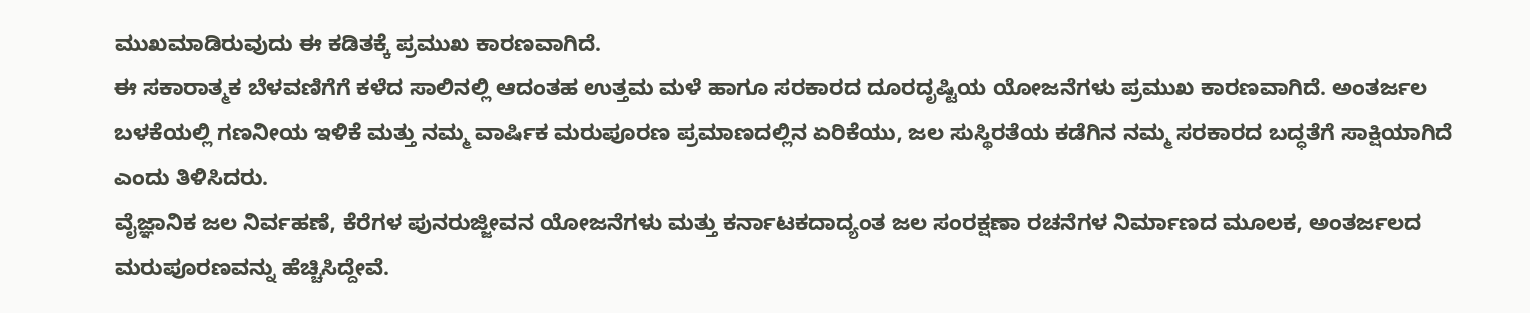ಮುಖಮಾಡಿರುವುದು ಈ ಕಡಿತಕ್ಕೆ ಪ್ರಮುಖ ಕಾರಣವಾಗಿದೆ.
ಈ ಸಕಾರಾತ್ಮಕ ಬೆಳವಣಿಗೆಗೆ ಕಳೆದ ಸಾಲಿನಲ್ಲಿ ಆದಂತಹ ಉತ್ತಮ ಮಳೆ ಹಾಗೂ ಸರಕಾರದ ದೂರದೃಷ್ಟಿಯ ಯೋಜನೆಗಳು ಪ್ರಮುಖ ಕಾರಣವಾಗಿದೆ. ಅಂತರ್ಜಲ ಬಳಕೆಯಲ್ಲಿ ಗಣನೀಯ ಇಳಿಕೆ ಮತ್ತು ನಮ್ಮ ವಾರ್ಷಿಕ ಮರುಪೂರಣ ಪ್ರಮಾಣದಲ್ಲಿನ ಏರಿಕೆಯು, ಜಲ ಸುಸ್ಥಿರತೆಯ ಕಡೆಗಿನ ನಮ್ಮ ಸರಕಾರದ ಬದ್ಧತೆಗೆ ಸಾಕ್ಷಿಯಾಗಿದೆ ಎಂದು ತಿಳಿಸಿದರು.
ವೈಜ್ಞಾನಿಕ ಜಲ ನಿರ್ವಹಣೆ, ಕೆರೆಗಳ ಪುನರುಜ್ಜೀವನ ಯೋಜನೆಗಳು ಮತ್ತು ಕರ್ನಾಟಕದಾದ್ಯಂತ ಜಲ ಸಂರಕ್ಷಣಾ ರಚನೆಗಳ ನಿರ್ಮಾಣದ ಮೂಲಕ, ಅಂತರ್ಜಲದ ಮರುಪೂರಣವನ್ನು ಹೆಚ್ಚಿಸಿದ್ದೇವೆ.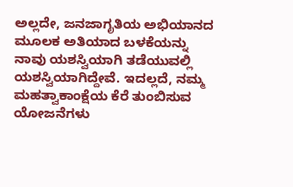ಅಲ್ಲದೇ, ಜನಜಾಗೃತಿಯ ಅಭಿಯಾನದ ಮೂಲಕ ಅತಿಯಾದ ಬಳಕೆಯನ್ನು ನಾವು ಯಶಸ್ವಿಯಾಗಿ ತಡೆಯುವಲ್ಲಿ ಯಶಸ್ವಿಯಾಗಿದ್ದೇವೆ. ಇದಲ್ಲದೆ, ನಮ್ಮ ಮಹತ್ವಾಕಾಂಕ್ಷೆಯ ಕೆರೆ ತುಂಬಿಸುವ ಯೋಜನೆಗಳು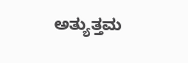ಅತ್ಯುತ್ತಮ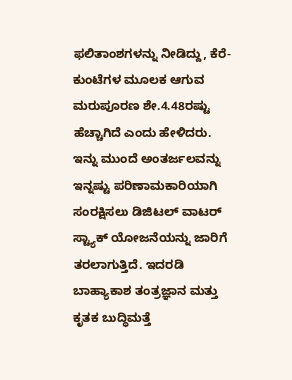ಫಲಿತಾಂಶಗಳನ್ನು ನೀಡಿದ್ದು, ಕೆರೆ-ಕುಂಟೆಗಳ ಮೂಲಕ ಆಗುವ ಮರುಪೂರಣ ಶೇ.4.48ರಷ್ಟು ಹೆಚ್ಚಾಗಿದೆ ಎಂದು ಹೇಳಿದರು.
ಇನ್ನು ಮುಂದೆ ಅಂತರ್ಜಲವನ್ನು ಇನ್ನಷ್ಟು ಪರಿಣಾಮಕಾರಿಯಾಗಿ ಸಂರಕ್ಷಿಸಲು ಡಿಜಿಟಲ್ ವಾಟರ್ ಸ್ಟ್ಯಾಕ್ ಯೋಜನೆಯನ್ನು ಜಾರಿಗೆ ತರಲಾಗುತ್ತಿದೆ. ಇದರಡಿ ಬಾಹ್ಯಾಕಾಶ ತಂತ್ರಜ್ಞಾನ ಮತ್ತು ಕೃತಕ ಬುದ್ಧಿಮತ್ತೆ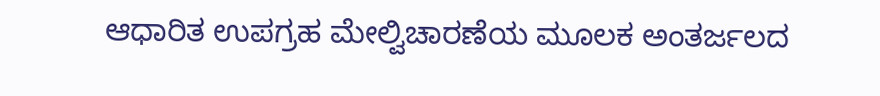ಆಧಾರಿತ ಉಪಗ್ರಹ ಮೇಲ್ವಿಚಾರಣೆಯ ಮೂಲಕ ಅಂತರ್ಜಲದ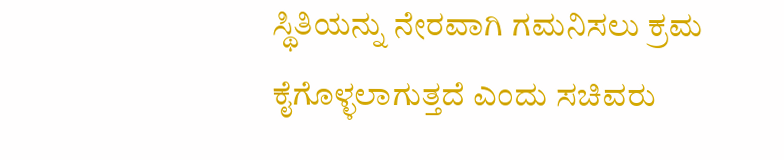ಸ್ಥಿತಿಯನ್ನು ನೇರವಾಗಿ ಗಮನಿಸಲು ಕ್ರಮ ಕೈಗೊಳ್ಳಲಾಗುತ್ತದೆ ಎಂದು ಸಚಿವರು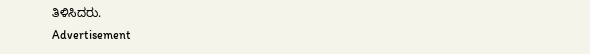ತಿಳಿಸಿದರು.
Advertisement